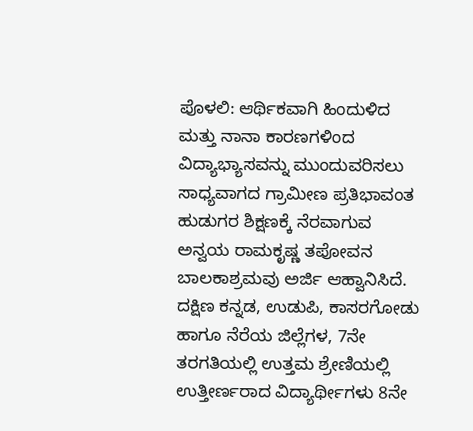ಪೊಳಲಿ: ಆರ್ಥಿಕವಾಗಿ ಹಿಂದುಳಿದ ಮತ್ತು ನಾನಾ ಕಾರಣಗಳಿಂದ ವಿದ್ಯಾಭ್ಯಾಸವನ್ನು ಮುಂದುವರಿಸಲು ಸಾಧ್ಯವಾಗದ ಗ್ರಾಮೀಣ ಪ್ರತಿಭಾವಂತ ಹುಡುಗರ ಶಿಕ್ಷಣಕ್ಕೆ ನೆರವಾಗುವ ಅನ್ವಯ ರಾಮಕೃಷ್ಣ ತಪೋವನ ಬಾಲಕಾಶ್ರಮವು ಅರ್ಜಿ ಆಹ್ವಾನಿಸಿದೆ. ದಕ್ಷಿಣ ಕನ್ನಡ, ಉಡುಪಿ, ಕಾಸರಗೋಡು ಹಾಗೂ ನೆರೆಯ ಜಿಲ್ಲೆಗಳ, 7ನೇ ತರಗತಿಯಲ್ಲಿ ಉತ್ತಮ ಶ್ರೇಣಿಯಲ್ಲಿ ಉತ್ತೀರ್ಣರಾದ ವಿದ್ಯಾರ್ಥೀಗಳು 8ನೇ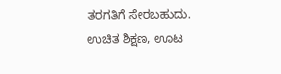ತರಗತಿಗೆ ಸೇರಬಹುದು.
ಉಚಿತ ಶಿಕ್ಷಣ, ಊಟ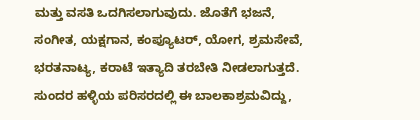ಮತ್ತು ವಸತಿ ಒದಗಿಸಲಾಗುವುದು. ಜೊತೆಗೆ ಭಜನೆ, ಸಂಗೀತ, ಯಕ್ಷಗಾನ, ಕಂಪ್ಯೂಟರ್, ಯೋಗ, ಶ್ರಮಸೇವೆ, ಭರತನಾಟ್ಯ, ಕರಾಟೆ ಇತ್ಯಾದಿ ತರಬೇತಿ ನೀಡಲಾಗುತ್ತದೆ. ಸುಂದರ ಹಳ್ಳಿಯ ಪರಿಸರದಲ್ಲಿ ಈ ಬಾಲಕಾಶ್ರಮವಿದ್ದು,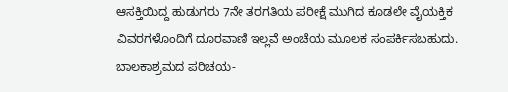ಆಸಕ್ತಿಯಿದ್ದ ಹುಡುಗರು 7ನೇ ತರಗತಿಯ ಪರೀಕ್ಷೆ ಮುಗಿದ ಕೂಡಲೇ ವೈಯಕ್ತಿಕ ವಿವರಗಳೊಂದಿಗೆ ದೂರವಾಣಿ ಇಲ್ಲವೆ ಅಂಚೆಯ ಮೂಲಕ ಸಂಪರ್ಕಿಸಬಹುದು. ಬಾಲಕಾಶ್ರಮದ ಪರಿಚಯ-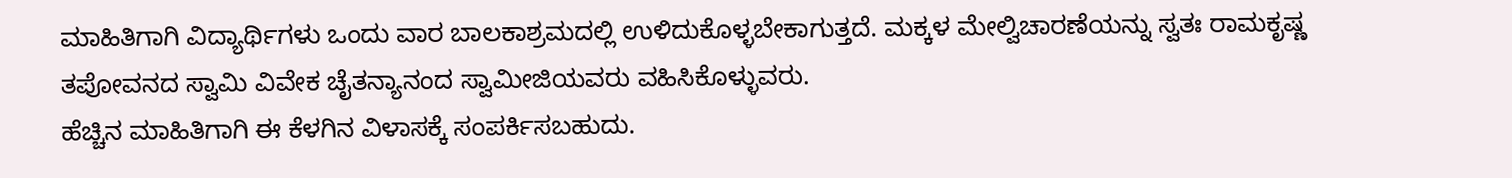ಮಾಹಿತಿಗಾಗಿ ವಿದ್ಯಾರ್ಥಿಗಳು ಒಂದು ವಾರ ಬಾಲಕಾಶ್ರಮದಲ್ಲಿ ಉಳಿದುಕೊಳ್ಳಬೇಕಾಗುತ್ತದೆ. ಮಕ್ಕಳ ಮೇಲ್ವಿಚಾರಣೆಯನ್ನು ಸ್ವತಃ ರಾಮಕೃಷ್ಣ ತಪೋವನದ ಸ್ವಾಮಿ ವಿವೇಕ ಚೈತನ್ಯಾನಂದ ಸ್ವಾಮೀಜಿಯವರು ವಹಿಸಿಕೊಳ್ಳುವರು.
ಹೆಚ್ಚಿನ ಮಾಹಿತಿಗಾಗಿ ಈ ಕೆಳಗಿನ ವಿಳಾಸಕ್ಕೆ ಸಂಪರ್ಕಿಸಬಹುದು.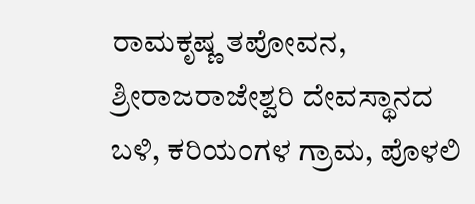ರಾಮಕೃಷ್ಣ ತಪೋವನ, ಶ್ರೀರಾಜರಾಜೇಶ್ವರಿ ದೇವಸ್ಥಾನದ ಬಳಿ, ಕರಿಯಂಗಳ ಗ್ರಾಮ, ಪೊಳಲಿ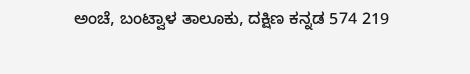ಅಂಚೆ, ಬಂಟ್ವಾಳ ತಾಲೂಕು, ದಕ್ಷಿಣ ಕನ್ನಡ 574 219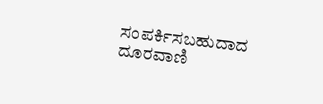ಸಂಪರ್ಕಿಸಬಹುದಾದ ದೂರವಾಣಿ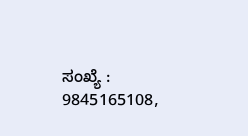ಸಂಖ್ಯೆ : 9845165108,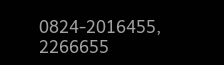0824-2016455, 2266655